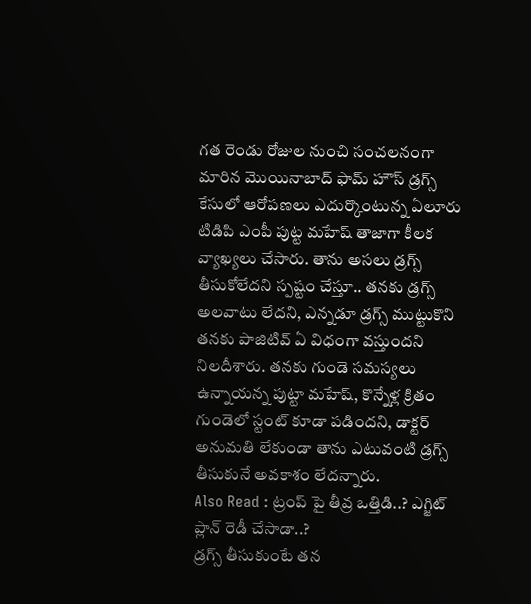గత రెండు రోజుల నుంచి సంచలనంగా మారిన మొయినాబాద్ ఫామ్ హౌస్ డ్రగ్స్ కేసులో ఆరోపణలు ఎదుర్కొంటున్న ఏలూరు టిడిపి ఎంపీ పుట్ట మహేష్ తాజాగా కీలక వ్యాఖ్యలు చేసారు. తాను అసలు డ్రగ్స్ తీసుకోలేదని స్పష్టం చేస్తూ.. తనకు డ్రగ్స్ అలవాటు లేదని, ఎన్నడూ డ్రగ్స్ ముట్టుకొని తనకు పాజిటివ్ ఏ విధంగా వస్తుందని నిలదీశారు. తనకు గుండె సమస్యలు ఉన్నాయన్న పుట్టా మహేష్, కొన్నేళ్ల క్రితం గుండెలో స్టంట్ కూడా పడిందని, డాక్టర్ అనుమతి లేకుండా తాను ఎటువంటి డ్రగ్స్ తీసుకునే అవకాశం లేదన్నారు.
Also Read : ట్రంప్ పై తీవ్ర ఒత్తిడి..? ఎగ్జిట్ ప్లాన్ రెడీ చేసాడా..?
డ్రగ్స్ తీసుకుంటే తన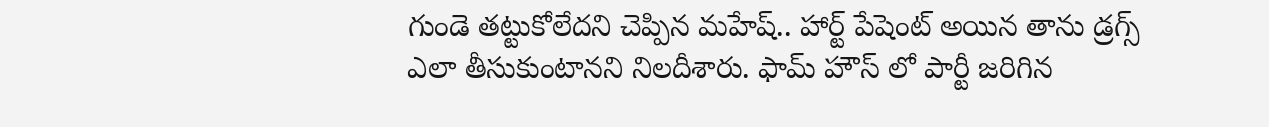గుండె తట్టుకోలేదని చెప్పిన మహేష్.. హార్ట్ పేషెంట్ అయిన తాను డ్రగ్స్ ఎలా తీసుకుంటానని నిలదీశారు. ఫామ్ హౌస్ లో పార్టీ జరిగిన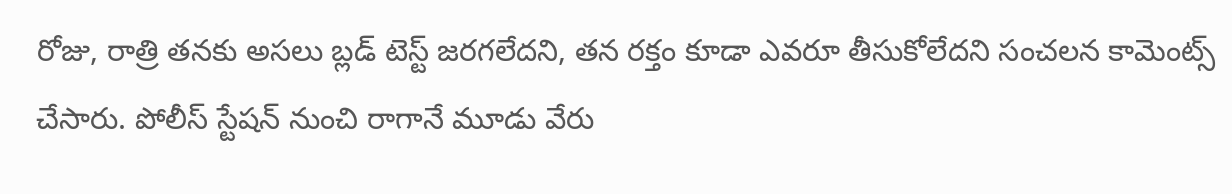రోజు, రాత్రి తనకు అసలు బ్లడ్ టెస్ట్ జరగలేదని, తన రక్తం కూడా ఎవరూ తీసుకోలేదని సంచలన కామెంట్స్ చేసారు. పోలీస్ స్టేషన్ నుంచి రాగానే మూడు వేరు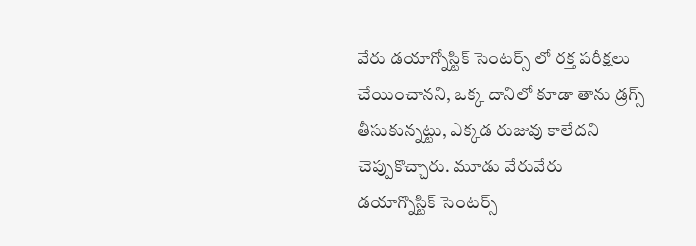వేరు డయాగ్నోస్టిక్ సెంటర్స్ లో రక్త పరీక్షలు చేయించానని, ఒక్క దానిలో కూడా తాను డ్రగ్స్ తీసుకున్నట్టు, ఎక్కడ రుజువు కాలేదని చెప్పుకొచ్చారు. మూడు వేరువేరు డయాగ్నొస్టిక్ సెంటర్స్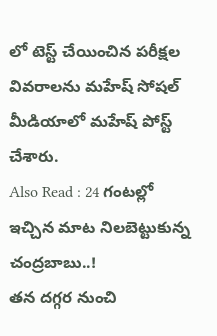లో టెస్ట్ చేయించిన పరీక్షల వివరాలను మహేష్ సోషల్ మీడియాలో మహేష్ పోస్ట్ చేశారు.
Also Read : 24 గంటల్లో ఇచ్చిన మాట నిలబెట్టుకున్న చంద్రబాబు..!
తన దగ్గర నుంచి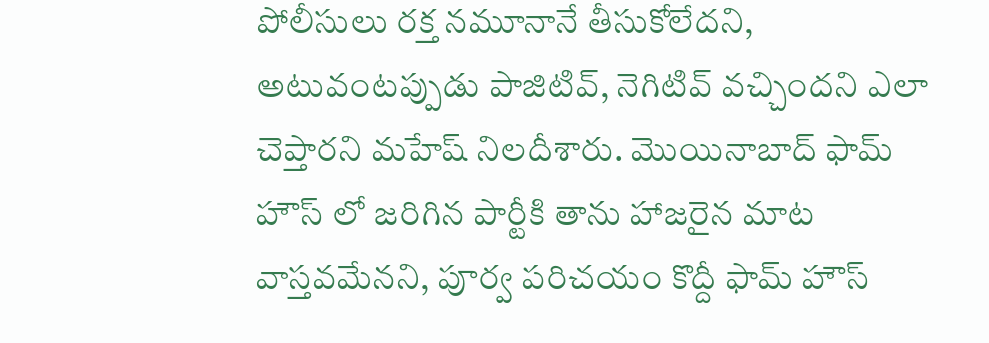పోలీసులు రక్త నమూనానే తీసుకోలేదని, అటువంటప్పుడు పాజిటివ్, నెగిటివ్ వచ్చిందని ఎలా చెప్తారని మహేష్ నిలదీశారు. మొయినాబాద్ ఫామ్ హౌస్ లో జరిగిన పార్టీకి తాను హాజరైన మాట వాస్తవమేనని, పూర్వ పరిచయం కొద్దీ ఫామ్ హౌస్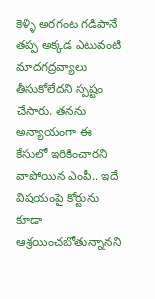కెళ్ళి అరగంట గడిపానే తప్ప అక్కడ ఎటువంటి మాదగద్రవ్యాలు తీసుకోలేదని స్పష్టం చేసారు. తనను అన్యాయంగా ఈ కేసులో ఇరికించారని వాపోయిన ఎంపీ.. ఇదే విషయంపై కోర్టును కూడా ఆశ్రయించబోతున్నానని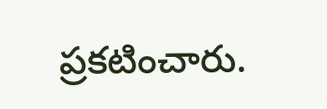ప్రకటించారు.